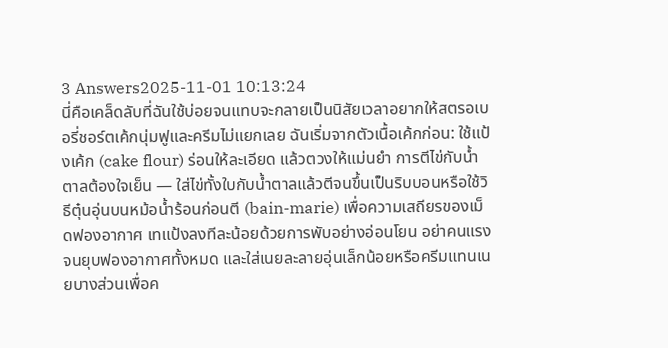3 Answers2025-11-01 10:13:24
นี่คือเคล็ดลับที่ฉันใช้บ่อยจนแทบจะกลายเป็นนิสัยเวลาอยากให้สตรอเบอรี่ชอร์ตเค้กนุ่มฟูและครีมไม่แยกเลย ฉันเริ่มจากตัวเนื้อเค้กก่อน: ใช้แป้งเค้ก (cake flour) ร่อนให้ละเอียด แล้วตวงให้แม่นยำ การตีไข่กับน้ำตาลต้องใจเย็น — ใส่ไข่ทั้งใบกับน้ำตาลแล้วตีจนขึ้นเป็นริบบอนหรือใช้วิธีตุ๋นอุ่นบนหม้อน้ำร้อนก่อนตี (bain-marie) เพื่อความเสถียรของเม็ดฟองอากาศ เทแป้งลงทีละน้อยด้วยการพับอย่างอ่อนโยน อย่าคนแรงจนยุบฟองอากาศทั้งหมด และใส่เนยละลายอุ่นเล็กน้อยหรือครีมแทนเนยบางส่วนเพื่อค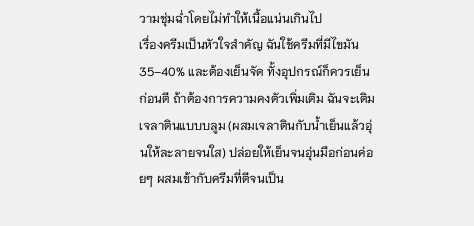วามชุ่มฉ่ำโดยไม่ทำให้เนื้อแน่นเกินไป
เรื่องครีมเป็นหัวใจสำคัญ ฉันใช้ครีมที่มีไขมัน 35–40% และต้องเย็นจัด ทั้งอุปกรณ์ก็ควรเย็นก่อนตี ถ้าต้องการความคงตัวเพิ่มเติม ฉันจะเติมเจลาตินแบบบลูม (ผสมเจลาตินกับน้ำเย็นแล้วอุ่นให้ละลายจนใส) ปล่อยให้เย็นจนอุ่นมือก่อนค่อยๆ ผสมเข้ากับครีมที่ตีจนเป็น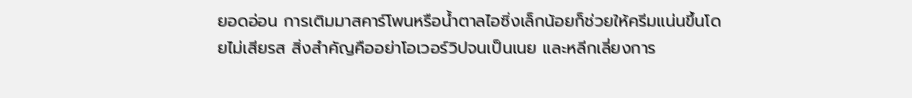ยอดอ่อน การเติมมาสคาร์โพนหรือน้ำตาลไอซิ่งเล็กน้อยก็ช่วยให้ครีมแน่นขึ้นโดยไม่เสียรส สิ่งสำคัญคืออย่าโอเวอร์วิปจนเป็นเนย และหลีกเลี่ยงการ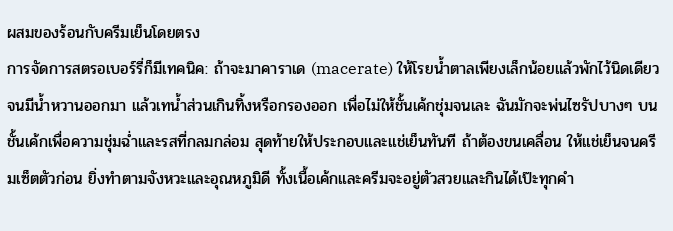ผสมของร้อนกับครีมเย็นโดยตรง
การจัดการสตรอเบอร์รี่ก็มีเทคนิค: ถ้าจะมาคาราเด (macerate) ให้โรยน้ำตาลเพียงเล็กน้อยแล้วพักไว้นิดเดียวจนมีน้ำหวานออกมา แล้วเทน้ำส่วนเกินทิ้งหรือกรองออก เพื่อไม่ให้ชั้นเค้กชุ่มจนเละ ฉันมักจะพ่นไซรัปบางๆ บนชั้นเค้กเพื่อความชุ่มฉ่ำและรสที่กลมกล่อม สุดท้ายให้ประกอบและแช่เย็นทันที ถ้าต้องขนเคลื่อน ให้แช่เย็นจนครีมเซ็ตตัวก่อน ยิ่งทำตามจังหวะและอุณหภูมิดี ทั้งเนื้อเค้กและครีมจะอยู่ตัวสวยและกินได้เป๊ะทุกคำ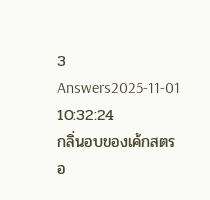3 Answers2025-11-01 10:32:24
กลิ่นอบของเค้กสตรอ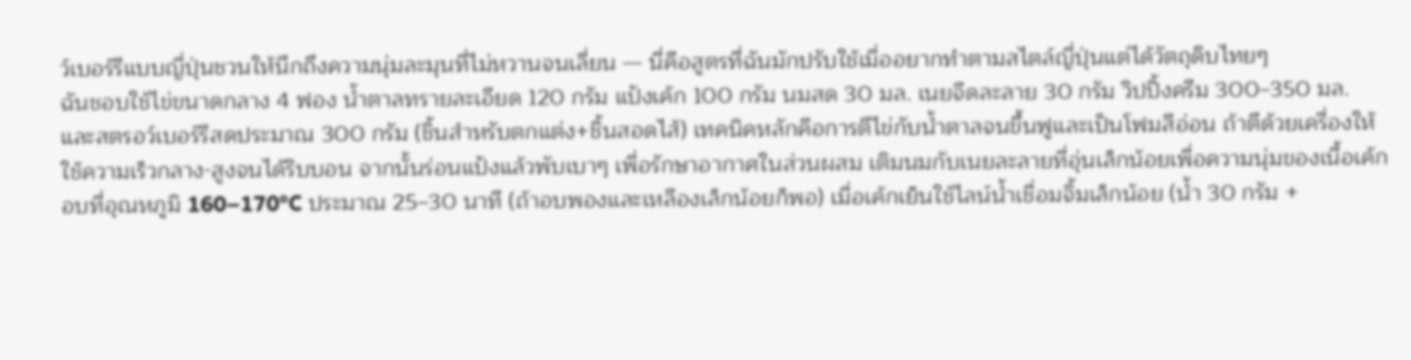ว์เบอร์รีแบบญี่ปุ่นชวนให้นึกถึงความนุ่มละมุนที่ไม่หวานจนเลี่ยน — นี่คือสูตรที่ฉันมักปรับใช้เมื่ออยากทำตามสไตล์ญี่ปุ่นแต่ได้วัตถุดิบไทยๆ
ฉันชอบใช้ไข่ขนาดกลาง 4 ฟอง น้ำตาลทรายละเอียด 120 กรัม แป้งเค้ก 100 กรัม นมสด 30 มล. เนยจืดละลาย 30 กรัม วิปปิ้งครีม 300–350 มล. และสตรอว์เบอร์รีสดประมาณ 300 กรัม (ชิ้นสำหรับตกแต่ง+ชิ้นสอดไส้) เทคนิคหลักคือการตีไข่กับน้ำตาลจนขึ้นฟูและเป็นโฟมสีอ่อน ถ้าตีด้วยเครื่องให้ใช้ความเร็วกลาง-สูงจนได้ริบบอน จากนั้นร่อนแป้งแล้วพับเบาๆ เพื่อรักษาอากาศในส่วนผสม เติมนมกับเนยละลายที่อุ่นเล็กน้อยเพื่อความนุ่มของเนื้อเค้ก
อบที่อุณหภูมิ 160–170°C ประมาณ 25–30 นาที (ถ้าอบพองและเหลืองเล็กน้อยก็พอ) เมื่อเค้กเย็นใช้ไลน์น้ำเชื่อมจิ้มเล็กน้อย (น้ำ 30 กรัม +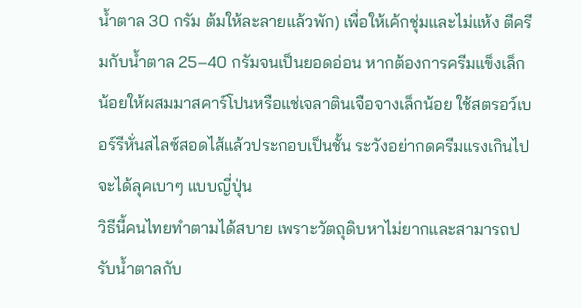น้ำตาล 30 กรัม ต้มให้ละลายแล้วพัก) เพื่อให้เค้กชุ่มและไม่แห้ง ตีครีมกับน้ำตาล 25–40 กรัมจนเป็นยอดอ่อน หากต้องการครีมแข็งเล็กน้อยให้ผสมมาสคาร์โปนหรือแช่เจลาตินเจือจางเล็กน้อย ใช้สตรอว์เบอร์รีหั่นสไลซ์สอดไส้แล้วประกอบเป็นชั้น ระวังอย่ากดครีมแรงเกินไป จะได้ลุคเบาๆ แบบญี่ปุ่น
วิธีนี้คนไทยทำตามได้สบาย เพราะวัตถุดิบหาไม่ยากและสามารถปรับน้ำตาลกับ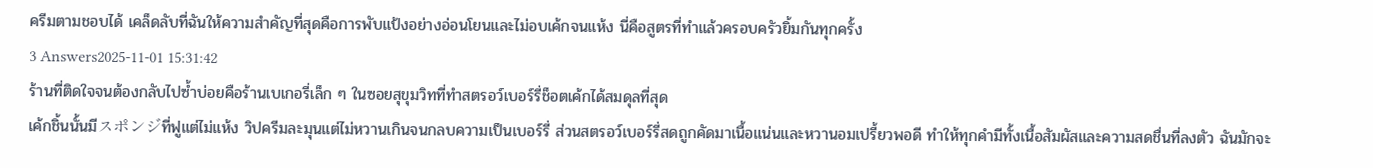ครีมตามชอบได้ เคล็ดลับที่ฉันให้ความสำคัญที่สุดคือการพับแป้งอย่างอ่อนโยนและไม่อบเค้กจนแห้ง นี่คือสูตรที่ทำแล้วครอบครัวยิ้มกันทุกครั้ง
3 Answers2025-11-01 15:31:42
ร้านที่ติดใจจนต้องกลับไปซ้ำบ่อยคือร้านเบเกอรี่เล็ก ๆ ในซอยสุขุมวิทที่ทำสตรอว์เบอร์รี่ช็อตเค้กได้สมดุลที่สุด
เค้กชิ้นนั้นมีスポンジที่ฟูแต่ไม่แห้ง วิปครีมละมุนแต่ไม่หวานเกินจนกลบความเป็นเบอร์รี่ ส่วนสตรอว์เบอร์รี่สดถูกคัดมาเนื้อแน่นและหวานอมเปรี้ยวพอดี ทำให้ทุกคำมีทั้งเนื้อสัมผัสและความสดชื่นที่ลงตัว ฉันมักจะ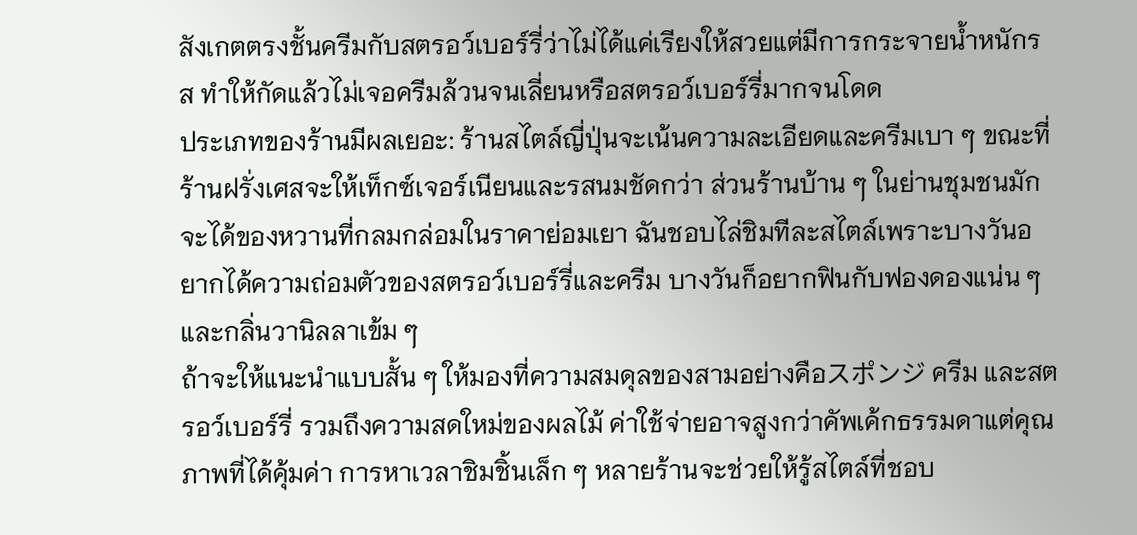สังเกตตรงชั้นครีมกับสตรอว์เบอร์รี่ว่าไม่ได้แค่เรียงให้สวยแต่มีการกระจายน้ำหนักรส ทำให้กัดแล้วไม่เจอครีมล้วนจนเลี่ยนหรือสตรอว์เบอร์รี่มากจนโดด
ประเภทของร้านมีผลเยอะ: ร้านสไตล์ญี่ปุ่นจะเน้นความละเอียดและครีมเบา ๆ ขณะที่ร้านฝรั่งเศสจะให้เท็กซ์เจอร์เนียนและรสนมชัดกว่า ส่วนร้านบ้าน ๆ ในย่านชุมชนมักจะได้ของหวานที่กลมกล่อมในราคาย่อมเยา ฉันชอบไล่ชิมทีละสไตล์เพราะบางวันอยากได้ความถ่อมตัวของสตรอว์เบอร์รี่และครีม บางวันก็อยากฟินกับฟองดองแน่น ๆ และกลิ่นวานิลลาเข้ม ๆ
ถ้าจะให้แนะนำแบบสั้น ๆ ให้มองที่ความสมดุลของสามอย่างคือスポンジ ครีม และสตรอว์เบอร์รี่ รวมถึงความสดใหม่ของผลไม้ ค่าใช้จ่ายอาจสูงกว่าคัพเค้กธรรมดาแต่คุณภาพที่ได้คุ้มค่า การหาเวลาชิมชิ้นเล็ก ๆ หลายร้านจะช่วยให้รู้สไตล์ที่ชอบ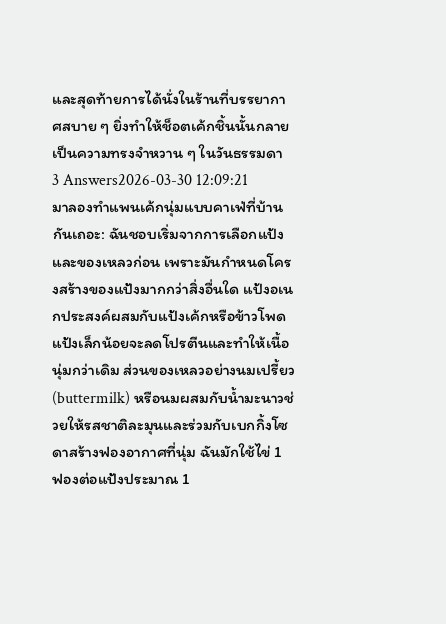และสุดท้ายการได้นั่งในร้านที่บรรยากาศสบาย ๆ ยิ่งทำให้ช็อตเค้กชิ้นนั้นกลายเป็นความทรงจำหวาน ๆ ในวันธรรมดา
3 Answers2026-03-30 12:09:21
มาลองทำแพนเค้กนุ่มแบบคาเฟ่ที่บ้านกันเถอะ: ฉันชอบเริ่มจากการเลือกแป้งและของเหลวก่อน เพราะมันกำหนดโครงสร้างของแป้งมากกว่าสิ่งอื่นใด แป้งอเนกประสงค์ผสมกับแป้งเค้กหรือข้าวโพดแป้งเล็กน้อยจะลดโปรตีนและทำให้เนื้อนุ่มกว่าเดิม ส่วนของเหลวอย่างนมเปรี้ยว (buttermilk) หรือนมผสมกับน้ำมะนาวช่วยให้รสชาติละมุนและร่วมกับเบกกิ้งโซดาสร้างฟองอากาศที่นุ่ม ฉันมักใช้ไข่ 1 ฟองต่อแป้งประมาณ 1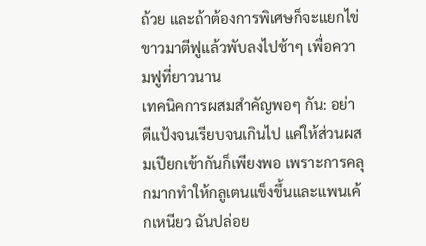ถ้วย และถ้าต้องการพิเศษก็จะแยกไข่ขาวมาตีฟูแล้วพับลงไปช้าๆ เพื่อความฟูที่ยาวนาน
เทคนิคการผสมสำคัญพอๆ กัน: อย่าตีแป้งจนเรียบจนเกินไป แค่ให้ส่วนผสมเปียกเข้ากันก็เพียงพอ เพราะการคลุกมากทำให้กลูเตนแข็งขึ้นและแพนเค้กเหนียว ฉันปล่อย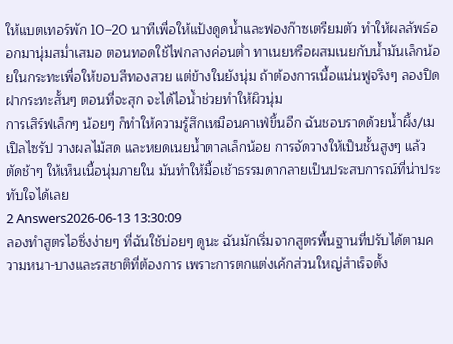ให้แบตเทอร์พัก 10–20 นาทีเพื่อให้แป้งดูดน้ำและฟองก๊าซเตรียมตัว ทำให้ผลลัพธ์ออกมานุ่มสม่ำเสมอ ตอนทอดใช้ไฟกลางค่อนต่ำ ทาเนยหรือผสมเนยกับน้ำมันเล็กน้อยในกระทะเพื่อให้ขอบสีทองสวย แต่ข้างในยังนุ่ม ถ้าต้องการเนื้อแน่นฟูจริงๆ ลองปิดฝากระทะสั้นๆ ตอนที่จะสุก จะได้ไอน้ำช่วยทำให้ผิวนุ่ม
การเสิร์ฟเล็กๆ น้อยๆ ก็ทำให้ความรู้สึกเหมือนคาเฟ่ขึ้นอีก ฉันชอบราดด้วยน้ำผึ้ง/เมเปิลไซรัป วางผลไม้สด และหยดเนยน้ำตาลเล็กน้อย การจัดวางให้เป็นชั้นสูงๆ แล้วตัดช้าๆ ให้เห็นเนื้อนุ่มภายใน มันทำให้มื้อเช้าธรรมดากลายเป็นประสบการณ์ที่น่าประทับใจได้เลย
2 Answers2026-06-13 13:30:09
ลองทำสูตรไอซิ่งง่ายๆ ที่ฉันใช้บ่อยๆ ดูนะ ฉันมักเริ่มจากสูตรพื้นฐานที่ปรับได้ตามความหนา-บางและรสชาติที่ต้องการ เพราะการตกแต่งเค้กส่วนใหญ่สำเร็จตั้ง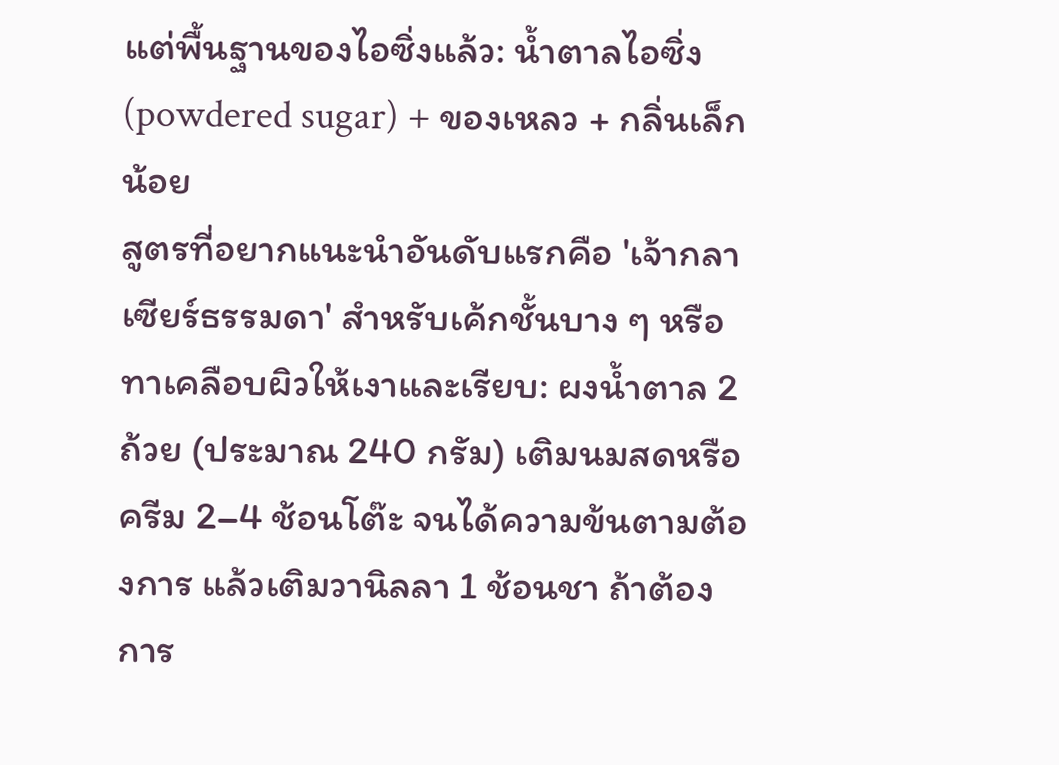แต่พื้นฐานของไอซิ่งแล้ว: น้ำตาลไอซิ่ง (powdered sugar) + ของเหลว + กลิ่นเล็กน้อย
สูตรที่อยากแนะนำอันดับแรกคือ 'เจ้ากลาเซียร์ธรรมดา' สำหรับเค้กชั้นบาง ๆ หรือทาเคลือบผิวให้เงาและเรียบ: ผงน้ำตาล 2 ถ้วย (ประมาณ 240 กรัม) เติมนมสดหรือครีม 2–4 ช้อนโต๊ะ จนได้ความข้นตามต้องการ แล้วเติมวานิลลา 1 ช้อนชา ถ้าต้องการ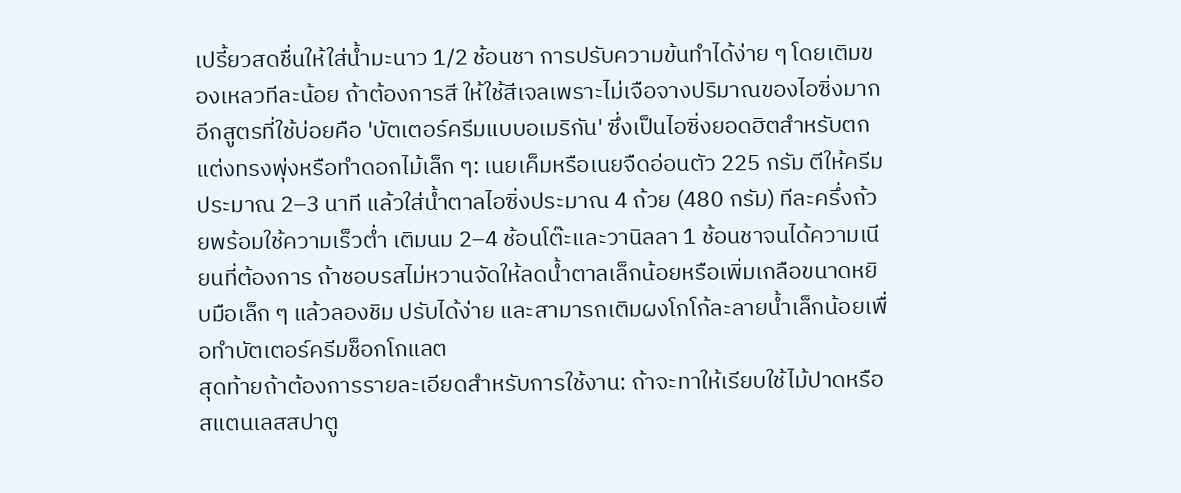เปรี้ยวสดชื่นให้ใส่น้ำมะนาว 1/2 ช้อนชา การปรับความข้นทำได้ง่าย ๆ โดยเติมของเหลวทีละน้อย ถ้าต้องการสี ให้ใช้สีเจลเพราะไม่เจือจางปริมาณของไอซิ่งมาก
อีกสูตรที่ใช้บ่อยคือ 'บัตเตอร์ครีมแบบอเมริกัน' ซึ่งเป็นไอซิ่งยอดฮิตสำหรับตกแต่งทรงพุ่งหรือทำดอกไม้เล็ก ๆ: เนยเค็มหรือเนยจืดอ่อนตัว 225 กรัม ตีให้ครีมประมาณ 2–3 นาที แล้วใส่น้ำตาลไอซิ่งประมาณ 4 ถ้วย (480 กรัม) ทีละครึ่งถ้วยพร้อมใช้ความเร็วต่ำ เติมนม 2–4 ช้อนโต๊ะและวานิลลา 1 ช้อนชาจนได้ความเนียนที่ต้องการ ถ้าชอบรสไม่หวานจัดให้ลดน้ำตาลเล็กน้อยหรือเพิ่มเกลือขนาดหยิบมือเล็ก ๆ แล้วลองชิม ปรับได้ง่าย และสามารถเติมผงโกโก้ละลายน้ำเล็กน้อยเพื่อทำบัตเตอร์ครีมช็อกโกแลต
สุดท้ายถ้าต้องการรายละเอียดสำหรับการใช้งาน: ถ้าจะทาให้เรียบใช้ไม้ปาดหรือสแตนเลสสปาตู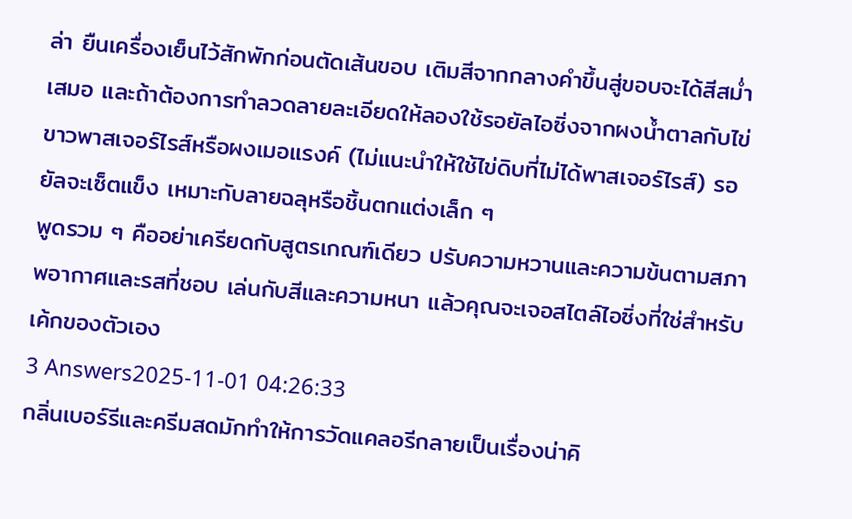ล่า ยืนเครื่องเย็นไว้สักพักก่อนตัดเส้นขอบ เติมสีจากกลางคำขึ้นสู่ขอบจะได้สีสม่ำเสมอ และถ้าต้องการทำลวดลายละเอียดให้ลองใช้รอยัลไอซิ่งจากผงน้ำตาลกับไข่ขาวพาสเจอร์ไรส์หรือผงเมอแรงค์ (ไม่แนะนำให้ใช้ไข่ดิบที่ไม่ได้พาสเจอร์ไรส์) รอยัลจะเซ็ตแข็ง เหมาะกับลายฉลุหรือชิ้นตกแต่งเล็ก ๆ
พูดรวม ๆ คืออย่าเครียดกับสูตรเกณฑ์เดียว ปรับความหวานและความข้นตามสภาพอากาศและรสที่ชอบ เล่นกับสีและความหนา แล้วคุณจะเจอสไตล์ไอซิ่งที่ใช่สำหรับเค้กของตัวเอง
3 Answers2025-11-01 04:26:33
กลิ่นเบอร์รีและครีมสดมักทำให้การวัดแคลอรีกลายเป็นเรื่องน่าคิ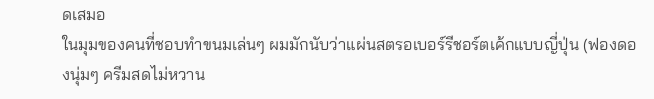ดเสมอ
ในมุมของคนที่ชอบทำขนมเล่นๆ ผมมักนับว่าแผ่นสตรอเบอร์รีชอร์ตเค้กแบบญี่ปุ่น (ฟองดองนุ่มๆ ครีมสดไม่หวาน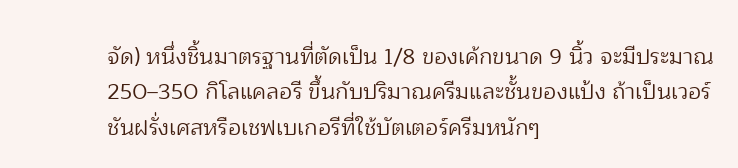จัด) หนึ่งชิ้นมาตรฐานที่ตัดเป็น 1/8 ของเค้กขนาด 9 นิ้ว จะมีประมาณ 250–350 กิโลแคลอรี ขึ้นกับปริมาณครีมและชั้นของแป้ง ถ้าเป็นเวอร์ชันฝรั่งเศสหรือเชฟเบเกอรีที่ใช้บัตเตอร์ครีมหนักๆ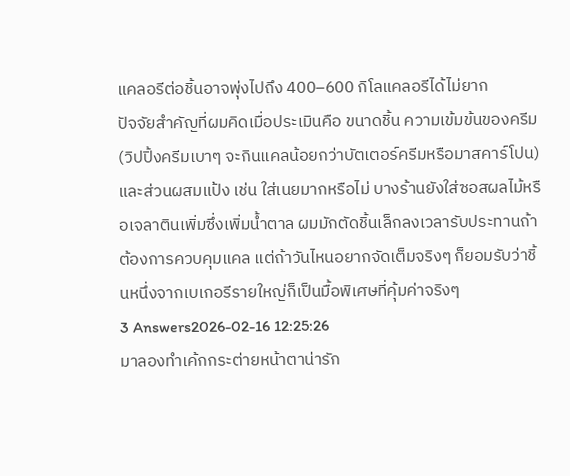แคลอรีต่อชิ้นอาจพุ่งไปถึง 400–600 กิโลแคลอรีได้ไม่ยาก
ปัจจัยสำคัญที่ผมคิดเมื่อประเมินคือ ขนาดชิ้น ความเข้มข้นของครีม (วิปปิ้งครีมเบาๆ จะกินแคลน้อยกว่าบัตเตอร์ครีมหรือมาสคาร์โปน) และส่วนผสมแป้ง เช่น ใส่เนยมากหรือไม่ บางร้านยังใส่ซอสผลไม้หรือเจลาตินเพิ่มซึ่งเพิ่มน้ำตาล ผมมักตัดชิ้นเล็กลงเวลารับประทานถ้าต้องการควบคุมแคล แต่ถ้าวันไหนอยากจัดเต็มจริงๆ ก็ยอมรับว่าชิ้นหนึ่งจากเบเกอรีรายใหญ่ก็เป็นมื้อพิเศษที่คุ้มค่าจริงๆ
3 Answers2026-02-16 12:25:26
มาลองทำเค้กกระต่ายหน้าตาน่ารัก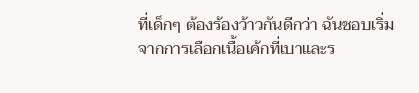ที่เด็กๆ ต้องร้องว้าวกันดีกว่า ฉันชอบเริ่มจากการเลือกเนื้อเค้กที่เบาและร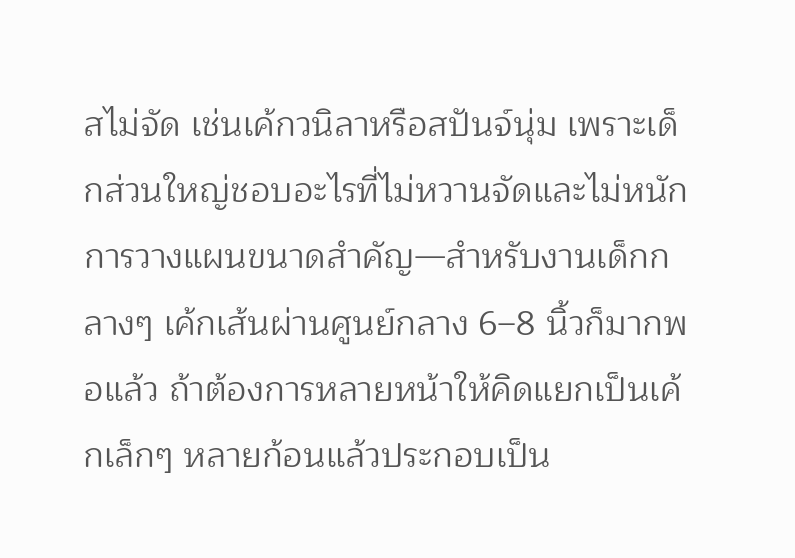สไม่จัด เช่นเค้กวนิลาหรือสปันจ์นุ่ม เพราะเด็กส่วนใหญ่ชอบอะไรที่ไม่หวานจัดและไม่หนัก การวางแผนขนาดสำคัญ—สำหรับงานเด็กกลางๆ เค้กเส้นผ่านศูนย์กลาง 6–8 นิ้วก็มากพอแล้ว ถ้าต้องการหลายหน้าให้คิดแยกเป็นเค้กเล็กๆ หลายก้อนแล้วประกอบเป็น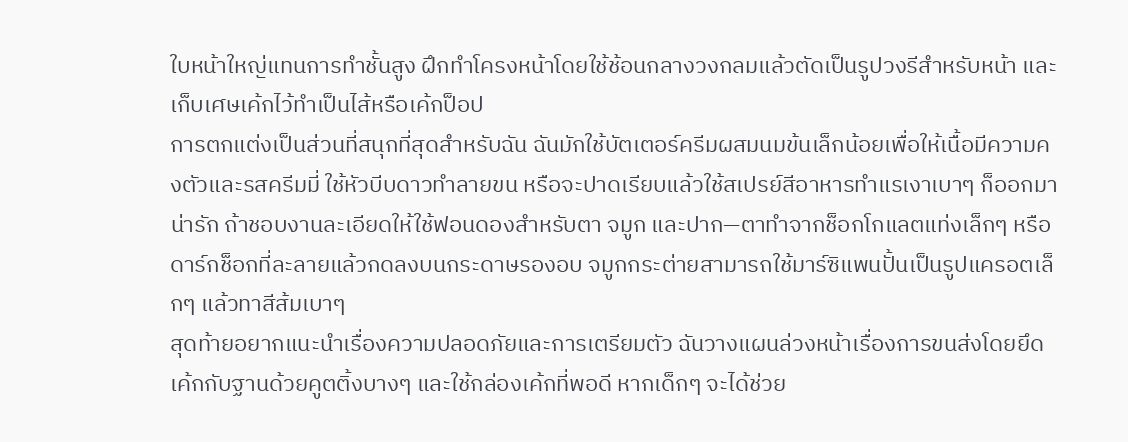ใบหน้าใหญ่แทนการทำชั้นสูง ฝึกทำโครงหน้าโดยใช้ช้อนกลางวงกลมแล้วตัดเป็นรูปวงรีสำหรับหน้า และเก็บเศษเค้กไว้ทำเป็นไส้หรือเค้กป็อป
การตกแต่งเป็นส่วนที่สนุกที่สุดสำหรับฉัน ฉันมักใช้บัตเตอร์ครีมผสมนมข้นเล็กน้อยเพื่อให้เนื้อมีความคงตัวและรสครีมมี่ ใช้หัวบีบดาวทำลายขน หรือจะปาดเรียบแล้วใช้สเปรย์สีอาหารทำแรเงาเบาๆ ก็ออกมาน่ารัก ถ้าชอบงานละเอียดให้ใช้ฟอนดองสำหรับตา จมูก และปาก—ตาทำจากช็อกโกแลตแท่งเล็กๆ หรือดาร์กช็อกที่ละลายแล้วกดลงบนกระดาษรองอบ จมูกกระต่ายสามารถใช้มาร์ซิแพนปั้นเป็นรูปแครอตเล็กๆ แล้วทาสีส้มเบาๆ
สุดท้ายอยากแนะนำเรื่องความปลอดภัยและการเตรียมตัว ฉันวางแผนล่วงหน้าเรื่องการขนส่งโดยยึดเค้กกับฐานด้วยคูตติ้งบางๆ และใช้กล่องเค้กที่พอดี หากเด็กๆ จะได้ช่วย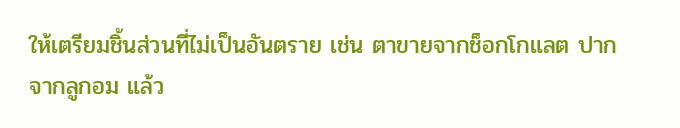ให้เตรียมชิ้นส่วนที่ไม่เป็นอันตราย เช่น ตาขายจากช็อกโกแลต ปากจากลูกอม แล้ว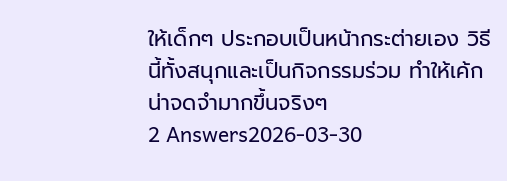ให้เด็กๆ ประกอบเป็นหน้ากระต่ายเอง วิธีนี้ทั้งสนุกและเป็นกิจกรรมร่วม ทำให้เค้กน่าจดจำมากขึ้นจริงๆ
2 Answers2026-03-30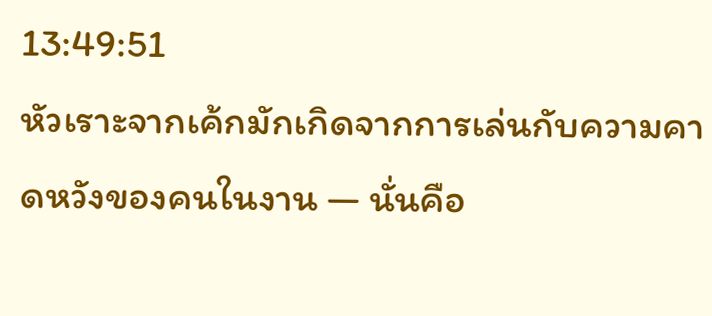13:49:51
หัวเราะจากเค้กมักเกิดจากการเล่นกับความคาดหวังของคนในงาน — นั่นคือ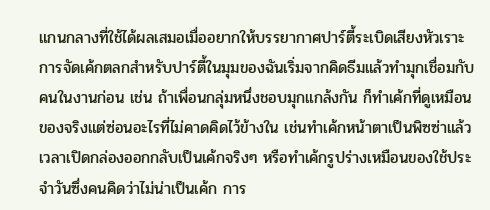แกนกลางที่ใช้ได้ผลเสมอเมื่ออยากให้บรรยากาศปาร์ตี้ระเบิดเสียงหัวเราะ
การจัดเค้กตลกสำหรับปาร์ตี้ในมุมของฉันเริ่มจากคิดธีมแล้วทำมุกเชื่อมกับคนในงานก่อน เช่น ถ้าเพื่อนกลุ่มหนึ่งชอบมุกแกล้งกัน ก็ทำเค้กที่ดูเหมือนของจริงแต่ซ่อนอะไรที่ไม่คาดคิดไว้ข้างใน เช่นทำเค้กหน้าตาเป็นพิซซ่าแล้วเวลาเปิดกล่องออกกลับเป็นเค้กจริงๆ หรือทำเค้กรูปร่างเหมือนของใช้ประจำวันซึ่งคนคิดว่าไม่น่าเป็นเค้ก การ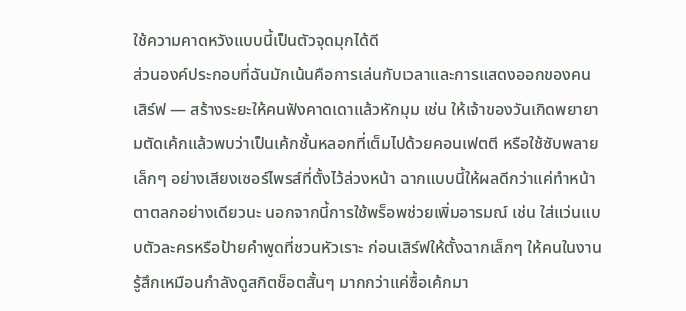ใช้ความคาดหวังแบบนี้เป็นตัวจุดมุกได้ดี
ส่วนองค์ประกอบที่ฉันมักเน้นคือการเล่นกับเวลาและการแสดงออกของคนเสิร์ฟ — สร้างระยะให้คนฟังคาดเดาแล้วหักมุม เช่น ให้เจ้าของวันเกิดพยายามตัดเค้กแล้วพบว่าเป็นเค้กชั้นหลอกที่เต็มไปด้วยคอนเฟตตี หรือใช้ซับพลายเล็กๆ อย่างเสียงเซอร์ไพรส์ที่ตั้งไว้ล่วงหน้า ฉากแบบนี้ให้ผลดีกว่าแค่ทำหน้าตาตลกอย่างเดียวนะ นอกจากนี้การใช้พร็อพช่วยเพิ่มอารมณ์ เช่น ใส่แว่นแบบตัวละครหรือป้ายคำพูดที่ชวนหัวเราะ ก่อนเสิร์ฟให้ตั้งฉากเล็กๆ ให้คนในงานรู้สึกเหมือนกำลังดูสกิตช็อตสั้นๆ มากกว่าแค่ซื้อเค้กมา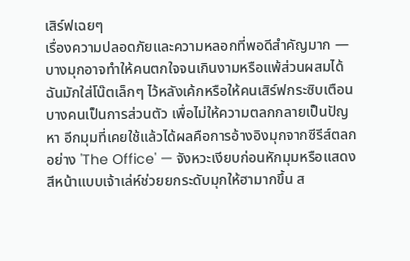เสิร์ฟเฉยๆ
เรื่องความปลอดภัยและความหลอกที่พอดีสำคัญมาก — บางมุกอาจทำให้คนตกใจจนเกินงามหรือแพ้ส่วนผสมได้ ฉันมักใส่โน๊ตเล็กๆ ไว้หลังเค้กหรือให้คนเสิร์ฟกระซิบเตือนบางคนเป็นการส่วนตัว เพื่อไม่ให้ความตลกกลายเป็นปัญหา อีกมุมที่เคยใช้แล้วได้ผลคือการอ้างอิงมุกจากซีรีส์ตลกอย่าง 'The Office' — จังหวะเงียบก่อนหักมุมหรือแสดงสีหน้าแบบเจ้าเล่ห์ช่วยยกระดับมุกให้ฮามากขึ้น ส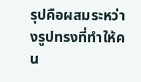รุปคือผสมระหว่างรูปทรงที่ทำให้คน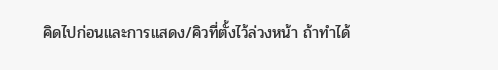คิดไปก่อนและการแสดง/คิวที่ตั้งไว้ล่วงหน้า ถ้าทำได้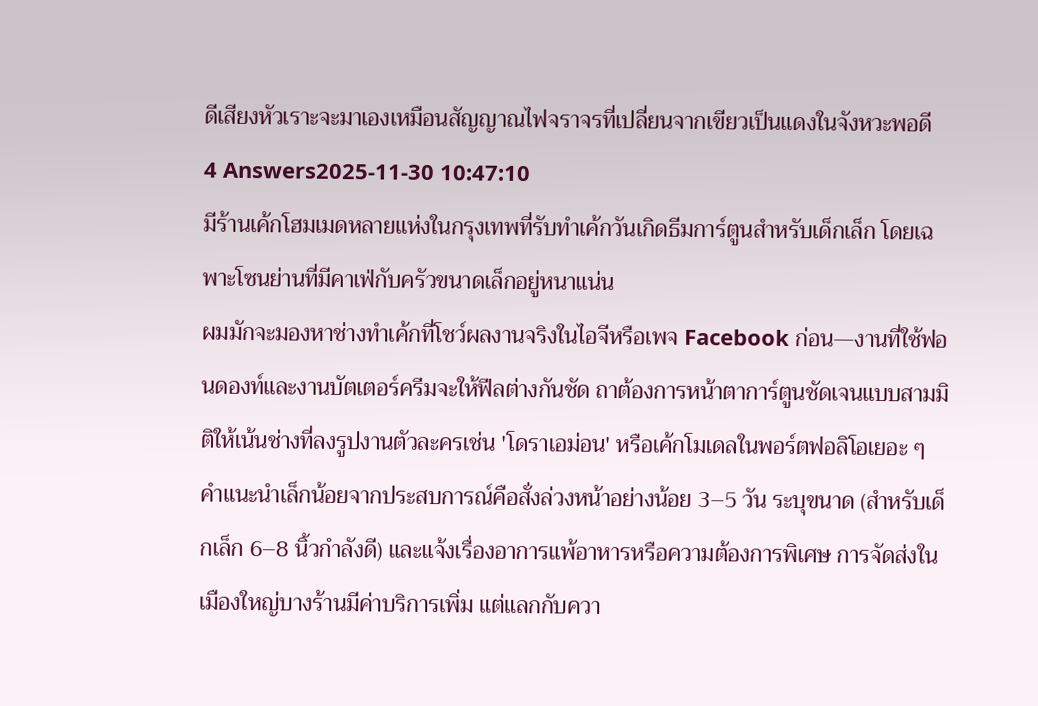ดีเสียงหัวเราะจะมาเองเหมือนสัญญาณไฟจราจรที่เปลี่ยนจากเขียวเป็นแดงในจังหวะพอดี
4 Answers2025-11-30 10:47:10
มีร้านเค้กโฮมเมดหลายแห่งในกรุงเทพที่รับทำเค้กวันเกิดธีมการ์ตูนสำหรับเด็กเล็ก โดยเฉพาะโซนย่านที่มีคาเฟ่กับครัวขนาดเล็กอยู่หนาแน่น
ผมมักจะมองหาช่างทำเค้กที่โชว์ผลงานจริงในไอจีหรือเพจ Facebook ก่อน—งานที่ใช้ฟอนดองท์และงานบัตเตอร์ครีมจะให้ฟีลต่างกันชัด ถาต้องการหน้าตาการ์ตูนชัดเจนแบบสามมิติให้เน้นช่างที่ลงรูปงานตัวละครเช่น 'โดราเอม่อน' หรือเค้กโมเดลในพอร์ตฟอลิโอเยอะ ๆ
คำแนะนำเล็กน้อยจากประสบการณ์คือสั่งล่วงหน้าอย่างน้อย 3–5 วัน ระบุขนาด (สำหรับเด็กเล็ก 6–8 นิ้วกำลังดี) และแจ้งเรื่องอาการแพ้อาหารหรือความต้องการพิเศษ การจัดส่งในเมืองใหญ่บางร้านมีค่าบริการเพิ่ม แต่แลกกับควา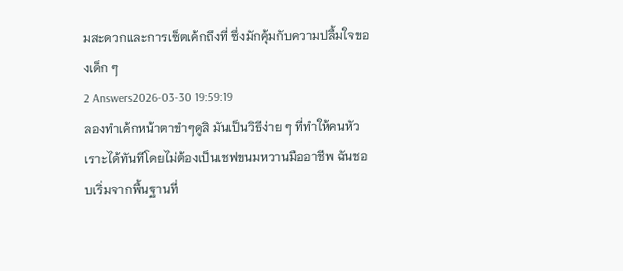มสะดวกและการเซ็ตเค้กถึงที่ ซึ่งมักคุ้มกับความปลื้มใจของเด็ก ๆ
2 Answers2026-03-30 19:59:19
ลองทำเค้กหน้าตาขำๆดูสิ มันเป็นวิธีง่าย ๆ ที่ทำให้คนหัวเราะได้ทันทีโดยไม่ต้องเป็นเชฟขนมหวานมืออาชีพ ฉันชอบเริ่มจากพื้นฐานที่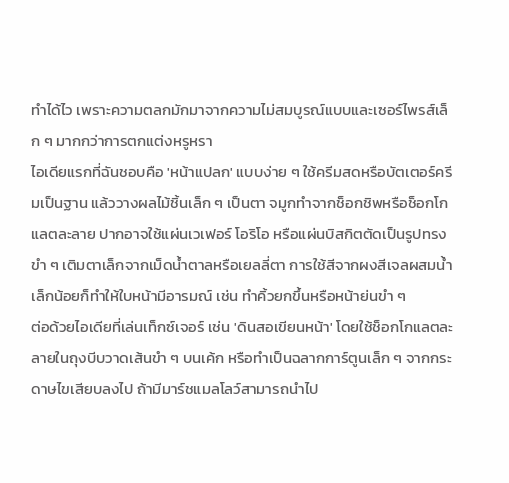ทำได้ไว เพราะความตลกมักมาจากความไม่สมบูรณ์แบบและเซอร์ไพรส์เล็ก ๆ มากกว่าการตกแต่งหรูหรา
ไอเดียแรกที่ฉันชอบคือ 'หน้าแปลก' แบบง่าย ๆ ใช้ครีมสดหรือบัตเตอร์ครีมเป็นฐาน แล้ววางผลไม้ชิ้นเล็ก ๆ เป็นตา จมูกทำจากช็อกชิพหรือช็อกโกแลตละลาย ปากอาจใช้แผ่นเวเฟอร์ โอริโอ หรือแผ่นบิสกิตตัดเป็นรูปทรงขำ ๆ เติมตาเล็กจากเม็ดน้ำตาลหรือเยลลี่ตา การใช้สีจากผงสีเจลผสมน้ำเล็กน้อยก็ทำให้ใบหน้ามีอารมณ์ เช่น ทำคิ้วยกขึ้นหรือหน้าย่นขำ ๆ
ต่อด้วยไอเดียที่เล่นเท็กซ์เจอร์ เช่น 'ดินสอเขียนหน้า' โดยใช้ช็อกโกแลตละลายในถุงบีบวาดเส้นขำ ๆ บนเค้ก หรือทำเป็นฉลากการ์ตูนเล็ก ๆ จากกระดาษไขเสียบลงไป ถ้ามีมาร์ชแมลโลว์สามารถนำไป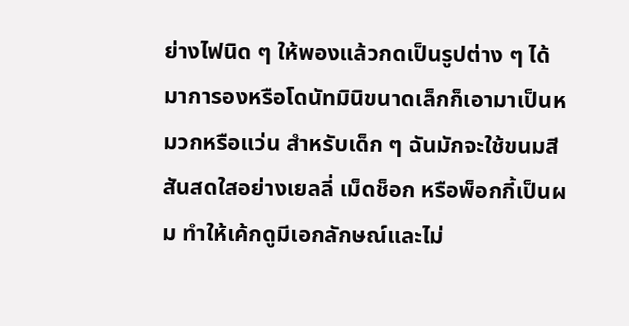ย่างไฟนิด ๆ ให้พองแล้วกดเป็นรูปต่าง ๆ ได้ มาการองหรือโดนัทมินิขนาดเล็กก็เอามาเป็นหมวกหรือแว่น สำหรับเด็ก ๆ ฉันมักจะใช้ขนมสีสันสดใสอย่างเยลลี่ เม็ดช็อก หรือพ็อกกี้เป็นผม ทำให้เค้กดูมีเอกลักษณ์และไม่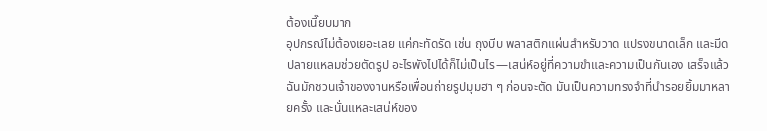ต้องเนี๊ยบมาก
อุปกรณ์ไม่ต้องเยอะเลย แค่กะทัดรัด เช่น ถุงบีบ พลาสติกแผ่นสำหรับวาด แปรงขนาดเล็ก และมีดปลายแหลมช่วยตัดรูป อะไรพังไปได้ก็ไม่เป็นไร—เสน่ห์อยู่ที่ความขำและความเป็นกันเอง เสร็จแล้วฉันมักชวนเจ้าของงานหรือเพื่อนถ่ายรูปมุมฮา ๆ ก่อนจะตัด มันเป็นความทรงจำที่นำรอยยิ้มมาหลายครั้ง และนั่นแหละเสน่ห์ของ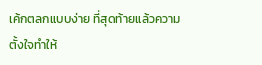เค้กตลกแบบง่าย ที่สุดท้ายแล้วความตั้งใจทำให้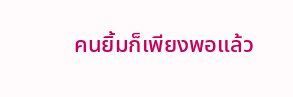คนยิ้มก็เพียงพอแล้ว